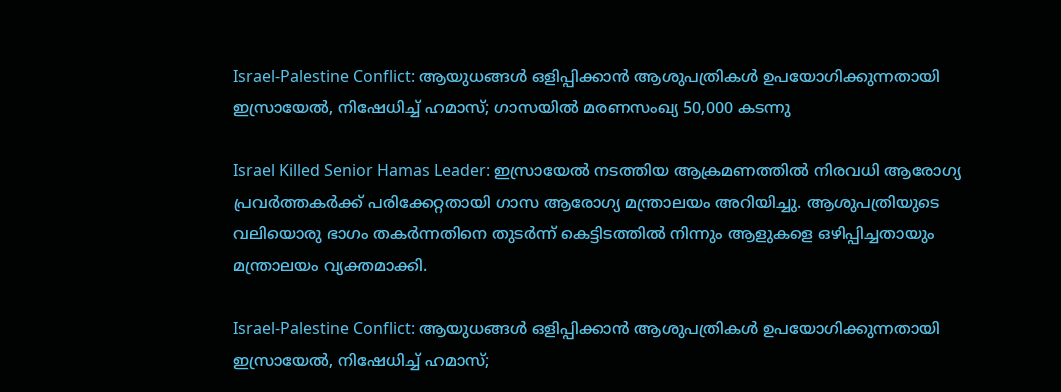Israel-Palestine Conflict: ആയുധങ്ങള്‍ ഒളിപ്പിക്കാന്‍ ആശുപത്രികള്‍ ഉപയോഗിക്കുന്നതായി ഇസ്രായേല്‍, നിഷേധിച്ച് ഹമാസ്; ഗാസയില്‍ മരണസംഖ്യ 50,000 കടന്നു

Israel Killed Senior Hamas Leader: ഇസ്രായേല്‍ നടത്തിയ ആക്രമണത്തില്‍ നിരവധി ആരോഗ്യ പ്രവര്‍ത്തകര്‍ക്ക് പരിക്കേറ്റതായി ഗാസ ആരോഗ്യ മന്ത്രാലയം അറിയിച്ചു. ആശുപത്രിയുടെ വലിയൊരു ഭാഗം തകര്‍ന്നതിനെ തുടര്‍ന്ന് കെട്ടിടത്തില്‍ നിന്നും ആളുകളെ ഒഴിപ്പിച്ചതായും മന്ത്രാലയം വ്യക്തമാക്കി.

Israel-Palestine Conflict: ആയുധങ്ങള്‍ ഒളിപ്പിക്കാന്‍ ആശുപത്രികള്‍ ഉപയോഗിക്കുന്നതായി ഇസ്രായേല്‍, നിഷേധിച്ച് ഹമാസ്;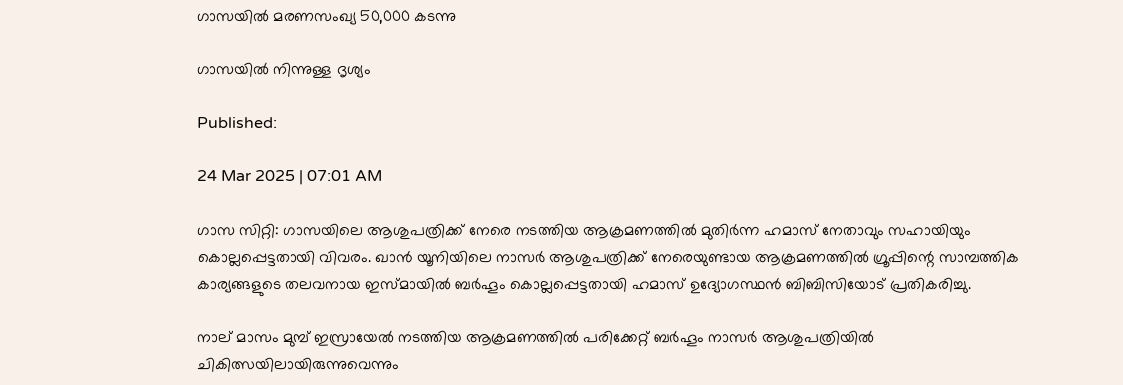ഗാസയില്‍ മരണസംഖ്യ 50,000 കടന്നു

ഗാസയില്‍ നിന്നുള്ള ദൃശ്യം

Published:

24 Mar 2025 | 07:01 AM

ഗാസ സിറ്റി: ഗാസയിലെ ആശുപത്രിക്ക് നേരെ നടത്തിയ ആക്രമണത്തില്‍ മുതിര്‍ന്ന ഹമാസ് നേതാവും സഹായിയും കൊല്ലപ്പെട്ടതായി വിവരം. ഖാന്‍ യൂനിയിലെ നാസര്‍ ആശുപത്രിക്ക് നേരെയുണ്ടായ ആക്രമണത്തില്‍ ഗ്രൂപ്പിന്റെ സാമ്പത്തിക കാര്യങ്ങളുടെ തലവനായ ഇസ്മായില്‍ ബര്‍ഹൂം കൊല്ലപ്പെട്ടതായി ഹമാസ് ഉദ്യോഗസ്ഥന്‍ ബിബിസിയോട് പ്രതികരിച്ചു.

നാല് മാസം മുമ്പ് ഇസ്രായേല്‍ നടത്തിയ ആക്രമണത്തില്‍ പരിക്കേറ്റ് ബര്‍ഹൂം നാസര്‍ ആശുപത്രിയില്‍ ചികിത്സയിലായിരുന്നുവെന്നും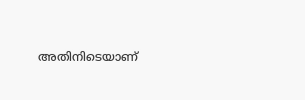അതിനിടെയാണ്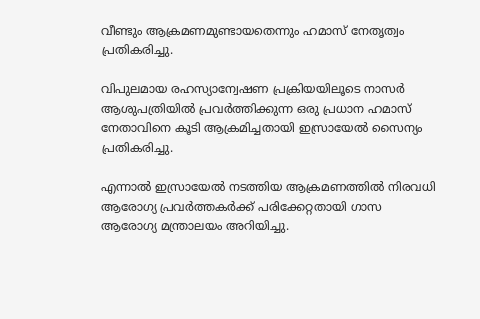വീണ്ടും ആക്രമണമുണ്ടായതെന്നും ഹമാസ് നേതൃത്വം പ്രതികരിച്ചു.

വിപുലമായ രഹസ്യാന്വേഷണ പ്രക്രിയയിലൂടെ നാസര്‍ ആശുപത്രിയില്‍ പ്രവര്‍ത്തിക്കുന്ന ഒരു പ്രധാന ഹമാസ് നേതാവിനെ കൂടി ആക്രമിച്ചതായി ഇസ്രായേല്‍ സൈന്യം പ്രതികരിച്ചു.

എന്നാല്‍ ഇസ്രായേല്‍ നടത്തിയ ആക്രമണത്തില്‍ നിരവധി ആരോഗ്യ പ്രവര്‍ത്തകര്‍ക്ക് പരിക്കേറ്റതായി ഗാസ ആരോഗ്യ മന്ത്രാലയം അറിയിച്ചു.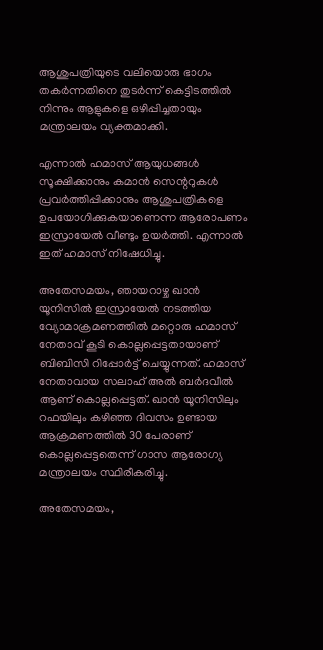ആശുപത്രിയുടെ വലിയൊരു ഭാഗം തകര്‍ന്നതിനെ തുടര്‍ന്ന് കെട്ടിടത്തില്‍ നിന്നും ആളുകളെ ഒഴിപ്പിച്ചതായും മന്ത്രാലയം വ്യക്തമാക്കി.

എന്നാല്‍ ഹമാസ് ആയുധങ്ങള്‍ സൂക്ഷിക്കാനും കമാന്‍ സെന്ററുകള്‍ പ്രവര്‍ത്തിപ്പിക്കാനും ആശുപത്രികളെ ഉപയോഗിക്കുകയാണെന്ന ആരോപണം ഇസ്രായേല്‍ വീണ്ടും ഉയര്‍ത്തി. എന്നാല്‍ ഇത് ഹമാസ് നിഷേധിച്ചു.

അതേസമയം, ഞായറാഴ്ച ഖാന്‍ യൂനിസില്‍ ഇസ്രായേല്‍ നടത്തിയ വ്യോമാക്രമണത്തില്‍ മറ്റൊരു ഹമാസ് നേതാവ് കൂടി കൊല്ലപ്പെട്ടതായാണ് ബിബിസി റിപ്പോര്‍ട്ട് ചെയ്യുന്നത്. ഹമാസ് നേതാവായ സലാഹ് അല്‍ ബര്‍ദവീല്‍ ആണ് കൊല്ലപ്പെട്ടത്. ഖാന്‍ യൂനിസിലും റഫയിലും കഴിഞ്ഞ ദിവസം ഉണ്ടായ ആക്രമണത്തില്‍ 30 പേരാണ് കൊല്ലപ്പെട്ടതെന്ന് ഗാസ ആരോഗ്യ മന്ത്രാലയം സ്ഥിരീകരിച്ചു.

അതേസമയം,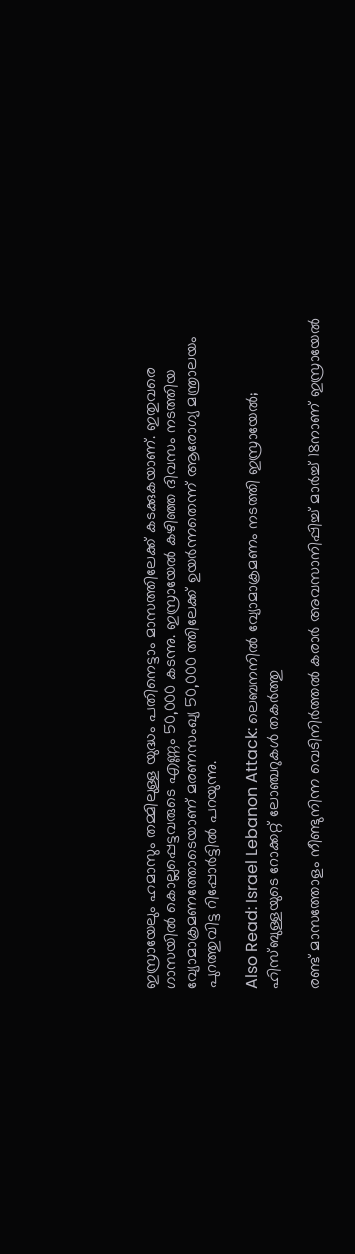ഇസ്രായേലും ഹമാസും തമ്മിലുള്ള യുദ്ധം പതിനെട്ടാം മാസത്തിലേക്ക് കടക്കുകയാണ്. ഇതുവരെ ഗാസയില്‍ കൊല്ലപ്പെട്ടവരുടെ എണ്ണം 50,000 കടന്നു. ഇസ്രായേല്‍ കഴിഞ്ഞ ദിവസം നടത്തിയ വ്യോമാക്രമണത്തോടെയാണ് മരണസംഖ്യ 50,000 ത്തിലേക്ക് ഉയര്‍ന്നതെന്ന് ആരോഗ്യ മന്ത്രാലയം പുറത്തുവിട്ട റിപ്പോര്‍ട്ടില്‍ പറയുന്നു.

Also Read: Israel Lebanon Attack: ലെബനനില്‍ വ്യോമാക്രമണം നടത്തി ഇസ്രായേല്‍; ഹിസ്ബുള്ളയുടെ റോക്കറ്റ് ലോഞ്ചറുകള്‍ തകര്‍ത്തു

രണ്ട് മാസത്തോളം നീണ്ടുനിന്ന വെടിനിര്‍ത്തല്‍ കരാര്‍ അവസാനിപ്പിച്ച് മാര്‍ച്ച് 18നാണ് ഇസ്രായേല്‍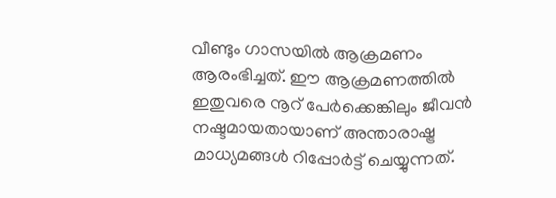വീണ്ടും ഗാസയില്‍ ആക്രമണം ആരംഭിച്ചത്. ഈ ആക്രമണത്തില്‍ ഇതുവരെ നൂറ് പേര്‍ക്കെങ്കിലും ജീവന്‍ നഷ്ടമായതായാണ് അന്താരാഷ്ട്ര മാധ്യമങ്ങള്‍ റിപ്പോര്‍ട്ട് ചെയ്യുന്നത്.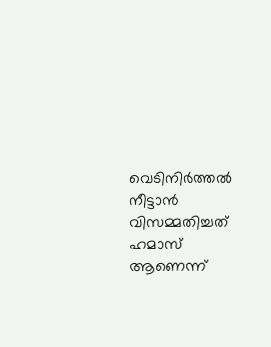വെടിനിര്‍ത്തല്‍ നീട്ടാന്‍ വിസമ്മതിച്ചത് ഹമാസ് ആണെന്ന്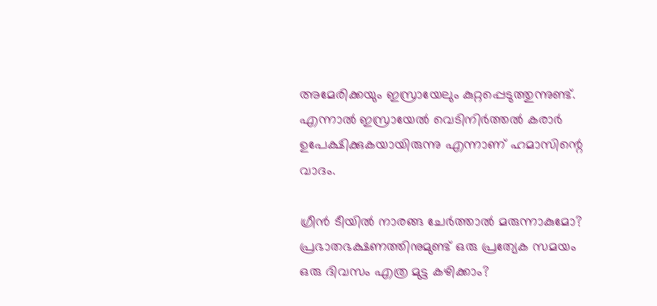അമേരിക്കയും ഇസ്രായേലും കുറ്റപ്പെടുത്തുന്നുണ്ട്. എന്നാല്‍ ഇസ്രായേല്‍ വെടിനിര്‍ത്തല്‍ കരാര്‍ ഉപേക്ഷിക്കുകയായിരുന്നു എന്നാണ് ഹമാസിന്റെ വാദം.

ഗ്രീൻ ടീയിൽ നാരങ്ങ ചേർത്താൽ മരുന്നാകുമോ?
പ്രഭാതഭക്ഷണത്തിനുമുണ്ട് ഒരു പ്രത്യേക സമയം
ഒരു ദിവസം എത്ര മുട്ട കഴിക്കാം?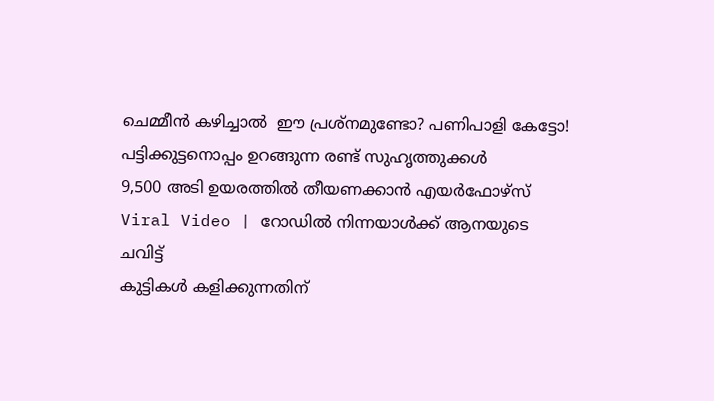ചെമ്മീന്‍ കഴിച്ചാല്‍  ഈ പ്രശ്‌നമുണ്ടോ? പണിപാളി കേട്ടോ!
പട്ടിക്കുട്ടനൊപ്പം ഉറങ്ങുന്ന രണ്ട് സുഹൃത്തുക്കൾ
9,500 അടി ഉയരത്തിൽ തീയണക്കാൻ എയർഫോഴ്സ്
Viral Video | റോഡിൽ നിന്നയാൾക്ക് ആനയുടെ ചവിട്ട്
കുട്ടികൾ കളിക്കുന്നതിന്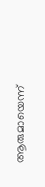ആരുമായെന്ന്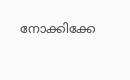നോക്കിക്കേ